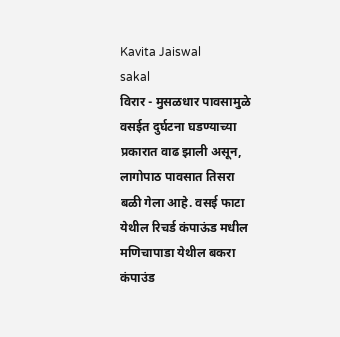Kavita Jaiswal
sakal
विरार - मुसळधार पावसामुळे वसईत दुर्घटना घडण्याच्या प्रकारात वाढ झाली असून, लागोपाठ पावसात तिसरा बळी गेला आहे. वसई फाटा येथील रिचर्ड कंपाऊंड मधील मणिचापाडा येथील बकरा कंपाउंड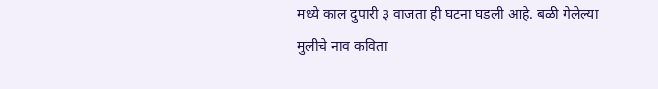मध्ये काल दुपारी ३ वाजता ही घटना घडली आहे. बळी गेलेल्या मुलीचे नाव कविता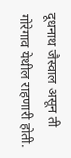दूधनाथ जैस्वाल असून ती गोरेगाव येथील राहणारी होती.